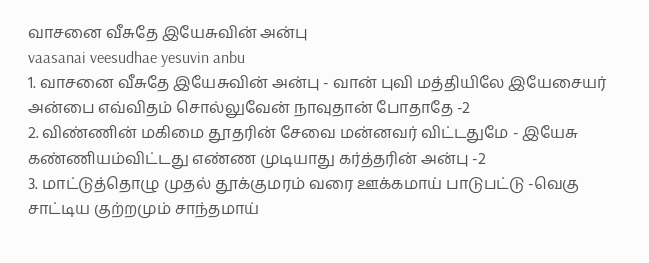வாசனை வீசுதே இயேசுவின் அன்பு
vaasanai veesudhae yesuvin anbu
1. வாசனை வீசுதே இயேசுவின் அன்பு - வான் புவி மத்தியிலே இயேசையர் அன்பை எவ்விதம் சொல்லுவேன் நாவுதான் போதாதே -2
2. விண்ணின் மகிமை தூதரின் சேவை மன்னவர் விட்டதுமே - இயேசு கண்ணியம்விட்டது எண்ண முடியாது கர்த்தரின் அன்பு -2
3. மாட்டுத்தொழு முதல் தூக்குமரம் வரை ஊக்கமாய் பாடுபட்டு -வெகு சாட்டிய குற்றமும் சாந்தமாய்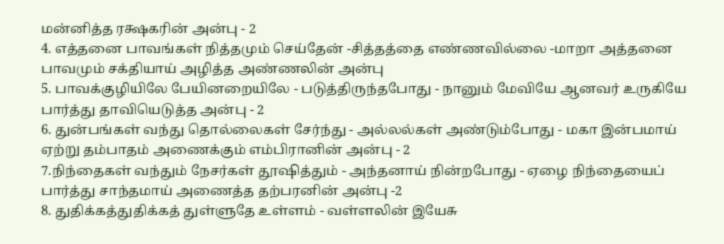மன்னித்த ரக்ஷகரின் அன்பு - 2
4. எத்தனை பாவங்கள் நித்தமும் செய்தேன் -சித்தத்தை எண்ணவில்லை -மாறா அத்தனை பாவமும் சக்தியாய் அழித்த அண்ணலின் அன்பு
5. பாவக்குழியிலே பேயினறையிலே - படுத்திருந்தபோது - நானும் மேவியே ஆனவர் உருகியே பார்த்து தாவியெடுத்த அன்பு - 2
6. துன்பங்கள் வந்து தொல்லைகள் சேர்ந்து - அல்லல்கள் அண்டும்போது - மகா இன்பமாய் ஏற்று தம்பாதம் அணைக்கும் எம்பிரானின் அன்பு - 2
7.நிந்தைகள் வந்தும் நேசர்கள் தூஷித்தும் - அந்தனாய் நின்றபோது - ஏழை நிந்தையைப் பார்த்து சாந்தமாய் அணைத்த தற்பரனின் அன்பு -2
8. துதிக்கத்துதிக்கத் துள்ளுதே உள்ளம் - வள்ளலின் இயேசு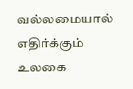வல்லமையால் எதிர்க்கும் உலகை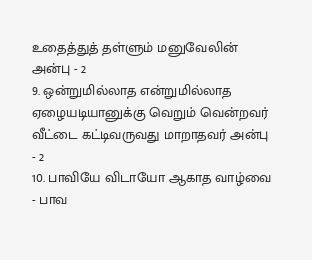உதைத்துத் தள்ளும் மனுவேலின் அன்பு - 2
9. ஒன்றுமில்லாத என்றுமில்லாத ஏழையடியானுக்கு வெறும் வென்றவர் வீட்டை கட்டிவருவது மாறாதவர் அன்பு - 2
10. பாவியே விடாயோ ஆகாத வாழ்வை - பாவ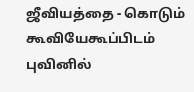ஜீவியத்தை - கொடும் கூவியேகூப்பிடம் புவினில்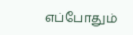எப்போதும்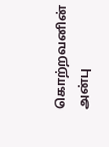கொற்றவனின் அன்பு